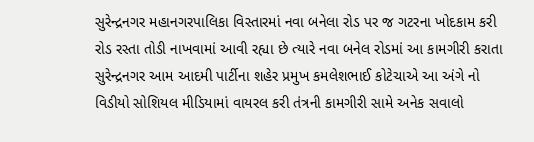સુરેન્દ્રનગર મહાનગરપાલિકા વિસ્તારમાં નવા બનેલા રોડ પર જ ગટરના ખોદકામ કરી રોડ રસ્તા તોડી નાખવામાં આવી રહ્યા છે ત્યારે નવા બનેલ રોડમાં આ કામગીરી કરાતા સુરેન્દ્રનગર આમ આદમી પાર્ટીના શહેર પ્રમુખ કમલેશભાઈ કોટેચાએ આ અંગે નો વિડીયો સોશિયલ મીડિયામાં વાયરલ કરી તંત્રની કામગીરી સામે અનેક સવાલો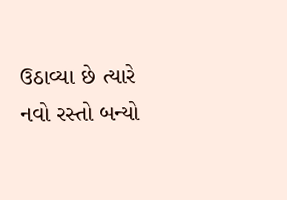ઉઠાવ્યા છે ત્યારે નવો રસ્તો બન્યો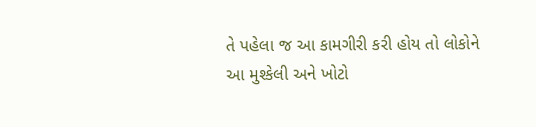તે પહેલા જ આ કામગીરી કરી હોય તો લોકોને આ મુશ્કેલી અને ખોટો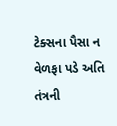ટેક્સના પૈસા ન વેળફા પડે અતિ તંત્રની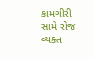કામગીરી સામે રોજ વ્યક્ત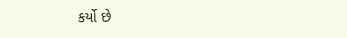કર્યો છે